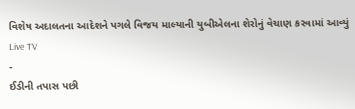વિશેષ અદાલતના આદેશને પગલે વિજય માલ્યાની યુબીએલના શેરોનું વેચાણ કરવામાં આવ્યું
Live TV
-
ઈડીની તપાસ પછી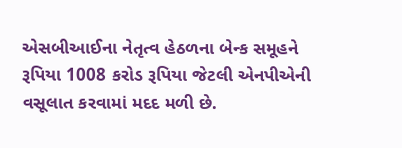એસબીઆઈના નેતૃત્વ હેઠળના બેન્ક સમૂહને રૂપિયા 1008 કરોડ રૂપિયા જેટલી એનપીએની વસૂલાત કરવામાં મદદ મળી છે.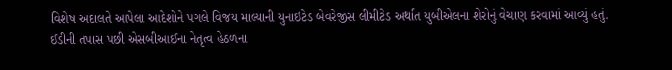વિશેષ અદાલતે આપેલા આદેશોને પગલે વિજય માલ્યાની યુનાઇટેડ બેવરેજીસ લીમીટેડ અર્થાત યુબીએલના શેરોનું વેચાણ કરવામાં આવ્યું હતું.
ઈડીની તપાસ પછી એસબીઆઈના નેતૃત્વ હેઠળના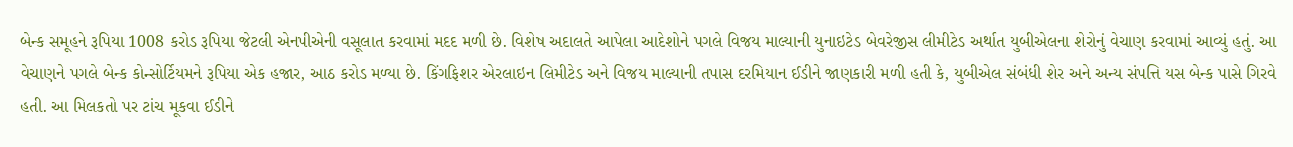બેન્ક સમૂહને રૂપિયા 1008 કરોડ રૂપિયા જેટલી એનપીએની વસૂલાત કરવામાં મદદ મળી છે. વિશેષ અદાલતે આપેલા આદેશોને પગલે વિજય માલ્યાની યુનાઇટેડ બેવરેજીસ લીમીટેડ અર્થાત યુબીએલના શેરોનું વેચાણ કરવામાં આવ્યું હતું. આ વેચાણને પગલે બેન્ક કોન્સોર્ટિયમને રૂપિયા એક હજાર, આઠ કરોડ મળ્યા છે. કિંગફિશર એરલાઇન લિમીટેડ અને વિજય માલ્યાની તપાસ દરમિયાન ઈડીને જાણકારી મળી હતી કે, યુબીએલ સંબંધી શેર અને અન્ય સંપત્તિ યસ બેન્ક પાસે ગિરવે હતી. આ મિલકતો પર ટાંચ મૂકવા ઈડીને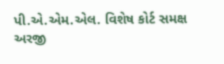પી.એ.એમ.એલ. વિશેષ કોર્ટ સમક્ષ અરજી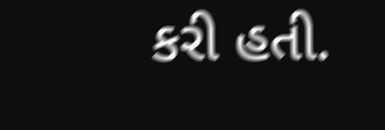કરી હતી.